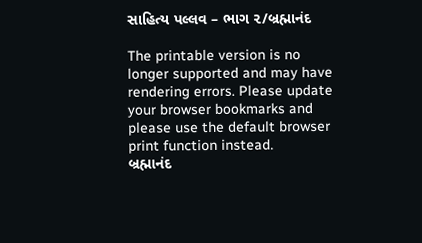સાહિત્ય પલ્લવ – ભાગ ૨/બ્રહ્માનંદ

The printable version is no longer supported and may have rendering errors. Please update your browser bookmarks and please use the default browser print function instead.
બ્રહ્માનંદ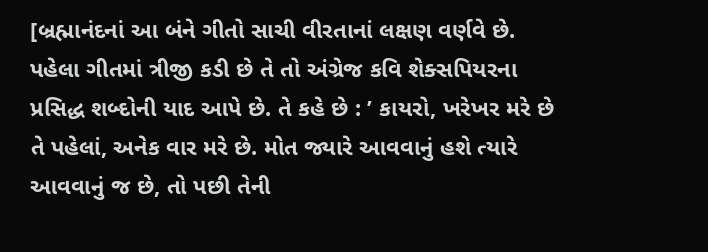[બ્રહ્માનંદનાં આ બંને ગીતો સાચી વીરતાનાં લક્ષણ વર્ણવે છે. પહેલા ગીતમાં ત્રીજી કડી છે તે તો અંગ્રેજ કવિ શેક્સપિયરના પ્રસિદ્ધ શબ્દોની યાદ આપે છે. તે કહે છે : ’ કાયરો, ખરેખર મરે છે તે પહેલાં, અનેક વાર મરે છે. મોત જ્યારે આવવાનું હશે ત્યારે આવવાનું જ છે, તો પછી તેની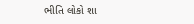ભીતિ લોકો શા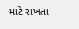માટે રાખતા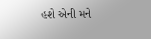હશે એની મને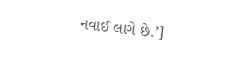નવાઈ લાગે છે.’]